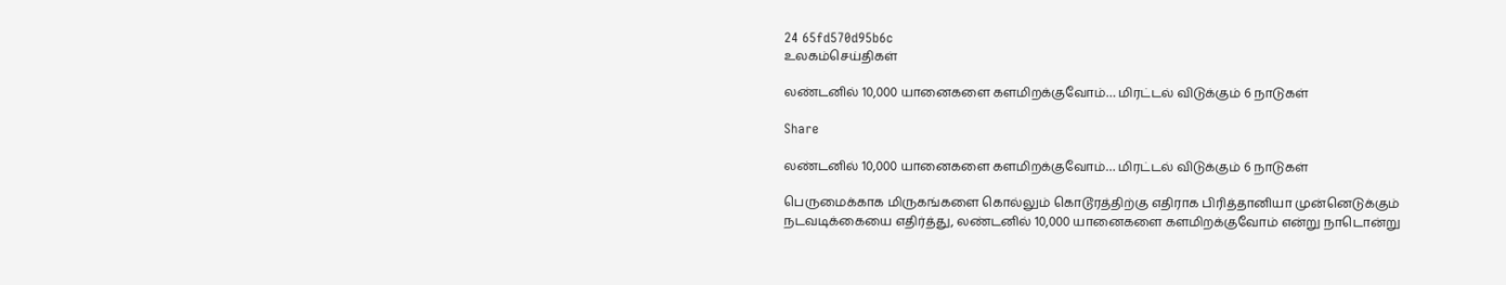24 65fd570d95b6c
உலகம்செய்திகள்

லண்டனில் 10,000 யானைகளை களமிறக்குவோம்… மிரட்டல் விடுக்கும் 6 நாடுகள்

Share

லண்டனில் 10,000 யானைகளை களமிறக்குவோம்… மிரட்டல் விடுக்கும் 6 நாடுகள்

பெருமைக்காக மிருகங்களை கொல்லும் கொடூரத்திற்கு எதிராக பிரித்தானியா முன்னெடுக்கும் நடவடிக்கையை எதிர்த்து, லண்டனில் 10,000 யானைகளை களமிறக்குவோம் என்று நாடொன்று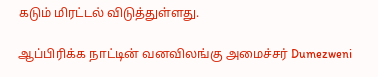கடும் மிரட்டல் விடுத்துள்ளது.

ஆப்பிரிக்க நாட்டின் வனவிலங்கு அமைச்சர் Dumezweni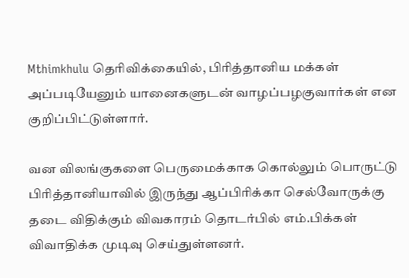Mthimkhulu தெரிவிக்கையில், பிரித்தானிய மக்கள் அப்படியேனும் யானைகளுடன் வாழப்பழகுவார்கள் என குறிப்பிட்டுள்ளார்.

வன விலங்குகளை பெருமைக்காக கொல்லும் பொருட்டு பிரித்தானியாவில் இருந்து ஆப்பிரிக்கா செல்வோருக்கு தடை விதிக்கும் விவகாரம் தொடர்பில் எம்.பிக்கள் விவாதிக்க முடிவு செய்துள்ளனர்.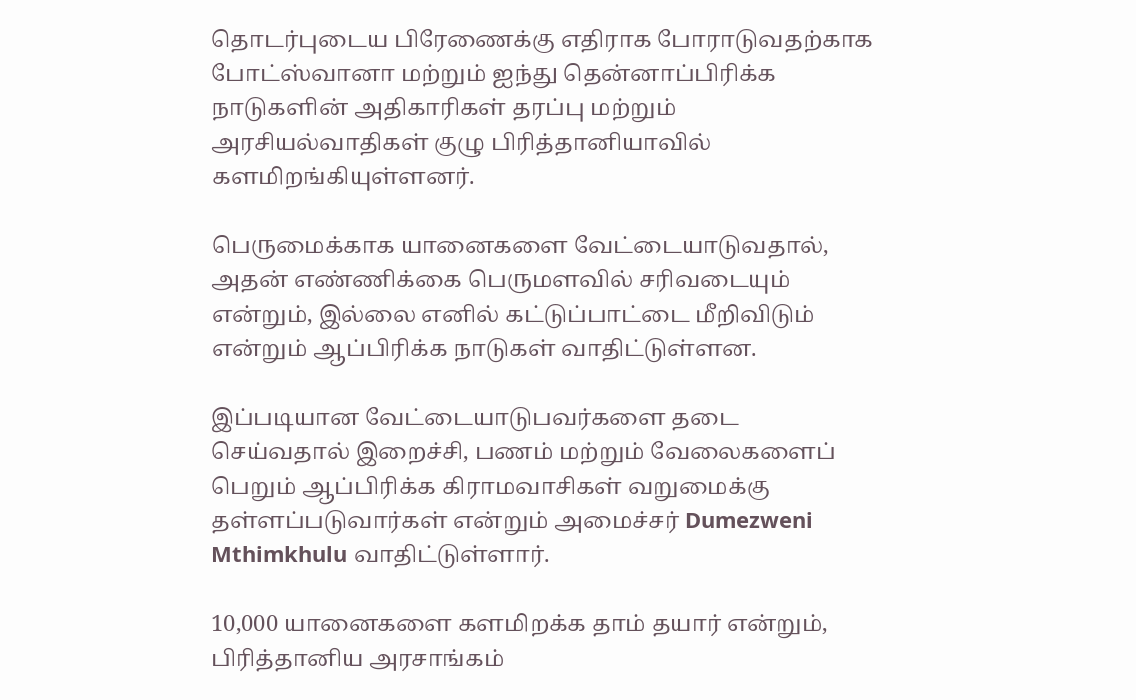தொடர்புடைய பிரேணைக்கு எதிராக போராடுவதற்காக போட்ஸ்வானா மற்றும் ஐந்து தென்னாப்பிரிக்க நாடுகளின் அதிகாரிகள் தரப்பு மற்றும் அரசியல்வாதிகள் குழு பிரித்தானியாவில் களமிறங்கியுள்ளனர்.

பெருமைக்காக யானைகளை வேட்டையாடுவதால், அதன் எண்ணிக்கை பெருமளவில் சரிவடையும் என்றும், இல்லை எனில் கட்டுப்பாட்டை மீறிவிடும் என்றும் ஆப்பிரிக்க நாடுகள் வாதிட்டுள்ளன.

இப்படியான வேட்டையாடுபவர்களை தடை செய்வதால் இறைச்சி, பணம் மற்றும் வேலைகளைப் பெறும் ஆப்பிரிக்க கிராமவாசிகள் வறுமைக்கு தள்ளப்படுவார்கள் என்றும் அமைச்சர் Dumezweni Mthimkhulu வாதிட்டுள்ளார்.

10,000 யானைகளை களமிறக்க தாம் தயார் என்றும், பிரித்தானிய அரசாங்கம்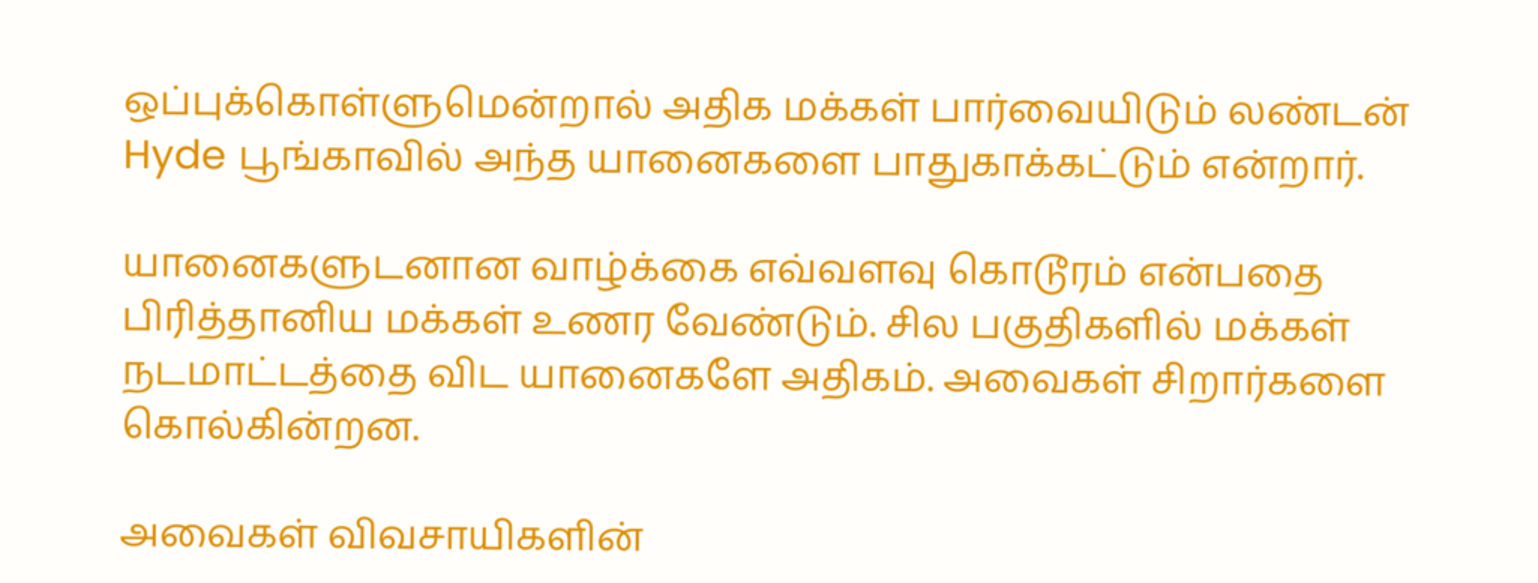ஒப்புக்கொள்ளுமென்றால் அதிக மக்கள் பார்வையிடும் லண்டன் Hyde பூங்காவில் அந்த யானைகளை பாதுகாக்கட்டும் என்றார்.

யானைகளுடனான வாழ்க்கை எவ்வளவு கொடூரம் என்பதை பிரித்தானிய மக்கள் உணர வேண்டும். சில பகுதிகளில் மக்கள் நடமாட்டத்தை விட யானைகளே அதிகம். அவைகள் சிறார்களை கொல்கின்றன.

அவைகள் விவசாயிகளின்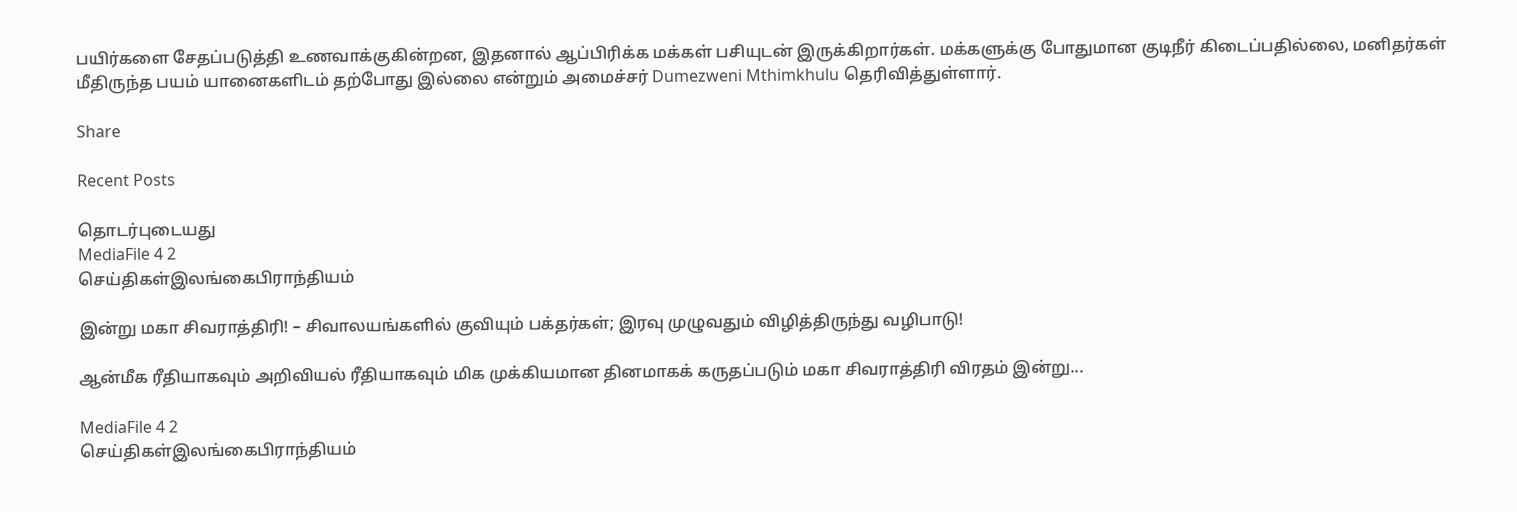பயிர்களை சேதப்படுத்தி உணவாக்குகின்றன, இதனால் ஆப்பிரிக்க மக்கள் பசியுடன் இருக்கிறார்கள். மக்களுக்கு போதுமான குடிநீர் கிடைப்பதில்லை, மனிதர்கள் மீதிருந்த பயம் யானைகளிடம் தற்போது இல்லை என்றும் அமைச்சர் Dumezweni Mthimkhulu தெரிவித்துள்ளார்.

Share

Recent Posts

தொடர்புடையது
MediaFile 4 2
செய்திகள்இலங்கைபிராந்தியம்

இன்று மகா சிவராத்திரி! – சிவாலயங்களில் குவியும் பக்தர்கள்; இரவு முழுவதும் விழித்திருந்து வழிபாடு!

ஆன்மீக ரீதியாகவும் அறிவியல் ரீதியாகவும் மிக முக்கியமான தினமாகக் கருதப்படும் மகா சிவராத்திரி விரதம் இன்று...

MediaFile 4 2
செய்திகள்இலங்கைபிராந்தியம்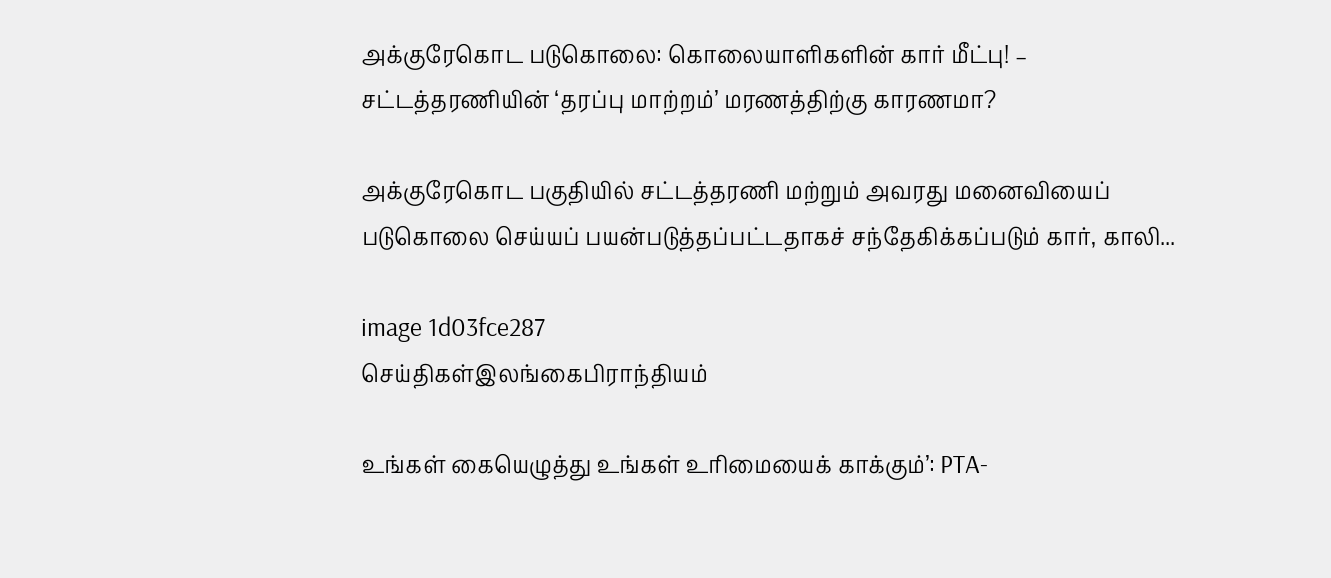அக்குரேகொட படுகொலை: கொலையாளிகளின் கார் மீட்பு! – சட்டத்தரணியின் ‘தரப்பு மாற்றம்’ மரணத்திற்கு காரணமா?

அக்குரேகொட பகுதியில் சட்டத்தரணி மற்றும் அவரது மனைவியைப் படுகொலை செய்யப் பயன்படுத்தப்பட்டதாகச் சந்தேகிக்கப்படும் கார், காலி...

image 1d03fce287
செய்திகள்இலங்கைபிராந்தியம்

உங்கள் கையெழுத்து உங்கள் உரிமையைக் காக்கும்’: PTA-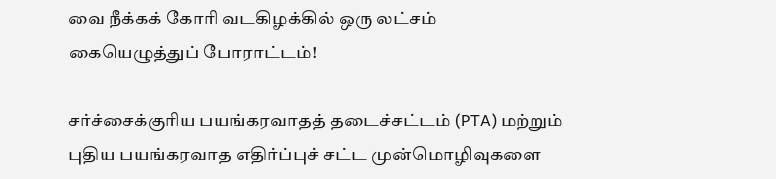வை நீக்கக் கோரி வடகிழக்கில் ஒரு லட்சம் கையெழுத்துப் போராட்டம்!

சர்ச்சைக்குரிய பயங்கரவாதத் தடைச்சட்டம் (PTA) மற்றும் புதிய பயங்கரவாத எதிர்ப்புச் சட்ட முன்மொழிவுகளை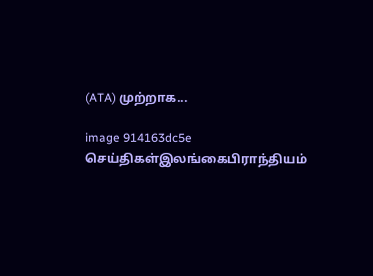(ATA) முற்றாக...

image 914163dc5e
செய்திகள்இலங்கைபிராந்தியம்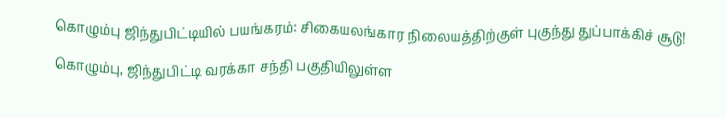கொழும்பு ஜிந்துபிட்டியில் பயங்கரம்: சிகையலங்கார நிலையத்திற்குள் புகுந்து துப்பாக்கிச் சூடு!

கொழும்பு, ஜிந்துபிட்டி வரக்கா சந்தி பகுதியிலுள்ள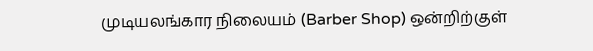முடியலங்கார நிலையம் (Barber Shop) ஒன்றிற்குள்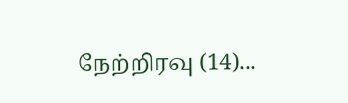நேற்றிரவு (14)...